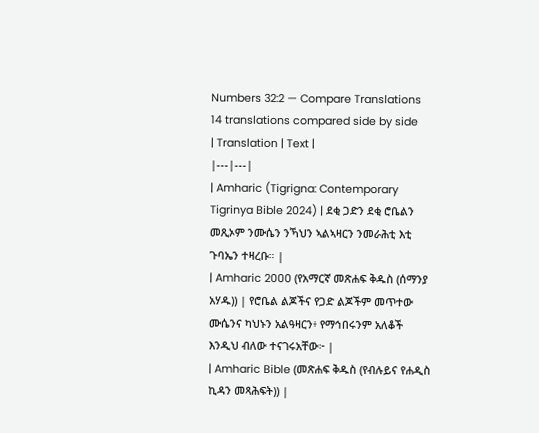Numbers 32:2 — Compare Translations
14 translations compared side by side
| Translation | Text |
|---|---|
| Amharic (Tigrigna: Contemporary Tigrinya Bible 2024) | ደቂ ጋድን ደቂ ሮቤልን መጺኦም ንሙሴን ንኻህን ኣልኣዛርን ንመራሕቲ እቲ ጉባኤን ተዛረቡ። |
| Amharic 2000 (የአማርኛ መጽሐፍ ቅዱስ (ሰማንያ አሃዱ)) | የሮቤል ልጆችና የጋድ ልጆችም መጥተው ሙሴንና ካህኑን አልዓዛርን፥ የማኅበሩንም አለቆች እንዲህ ብለው ተናገሩአቸው፦ |
| Amharic Bible (መጽሐፍ ቅዱስ (የብሉይና የሐዲስ ኪዳን መጻሕፍት)) |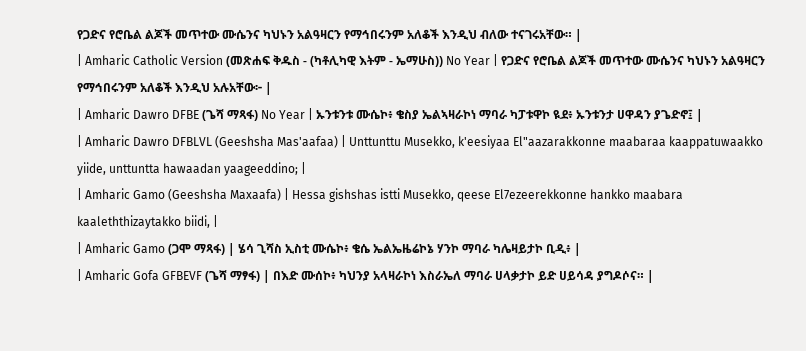የጋድና የሮቤል ልጆች መጥተው ሙሴንና ካህኑን አልዓዛርን የማኅበሩንም አለቆች እንዲህ ብለው ተናገሩአቸው። |
| Amharic Catholic Version (መጽሐፍ ቅዱስ - (ካቶሊካዊ እትም - ኤማሁስ)) No Year | የጋድና የሮቤል ልጆች መጥተው ሙሴንና ካህኑን አልዓዛርን የማኅበሩንም አለቆች እንዲህ አሉአቸው፦ |
| Amharic Dawro DFBE (ጌሻ ማጻፋ) No Year | ኡንቱንቱ ሙሴኮ፥ ቄስያ ኤልኣዛራኮነ ማባራ ካፓቱዋኮ ዪደ፥ ኡንቱንታ ሀዋዳን ያጌድኖ፤ |
| Amharic Dawro DFBLVL (Geeshsha Mas'aafaa) | Unttunttu Musekko, k'eesiyaa El"aazarakkonne maabaraa kaappatuwaakko yiide, unttuntta hawaadan yaageeddino; |
| Amharic Gamo (Geeshsha Maxaafa) | Hessa gishshas istti Musekko, qeese El7ezeerekkonne hankko maabara kaaleththizaytakko biidi, |
| Amharic Gamo (ጋሞ ማጻፋ) | ሄሳ ጊሻስ ኢስቲ ሙሴኮ፥ ቄሴ ኤልኤዜሬኮኔ ሃንኮ ማባራ ካሌዛይታኮ ቢዲ፥ |
| Amharic Gofa GFBEVF (ጌሻ ማፃፋ) | በእድ ሙሰኮ፥ ካህንያ አላዛራኮነ እስራኤለ ማባራ ሀላቃታኮ ይድ ሀይሳዳ ያግዶሶና። |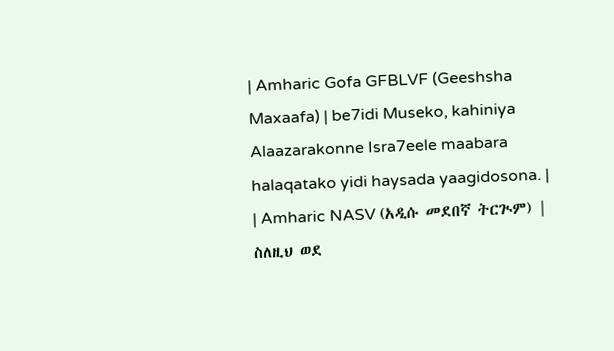| Amharic Gofa GFBLVF (Geeshsha Maxaafa) | be7idi Museko, kahiniya Alaazarakonne Isra7eele maabara halaqatako yidi haysada yaagidosona. |
| Amharic NASV (አዲሱ መደበኛ ትርጒም) | ስለዚህ ወደ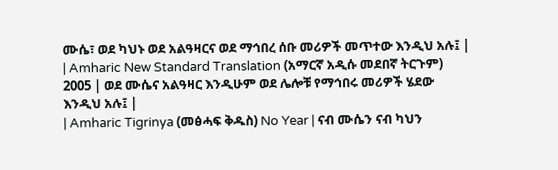ሙሴ፣ ወደ ካህኑ ወደ አልዓዛርና ወደ ማኅበረ ሰቡ መሪዎች መጥተው እንዲህ አሉ፤ |
| Amharic New Standard Translation (አማርኛ አዲሱ መደበኛ ትርጉም) 2005 | ወደ ሙሴና አልዓዛር እንዲሁም ወደ ሌሎቹ የማኅበሩ መሪዎች ሄደው እንዲህ አሉ፤ |
| Amharic Tigrinya (መፅሓፍ ቅዱስ) No Year | ናብ ሙሴን ናብ ካህን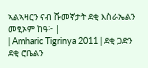ኣልኣዛርን ናብ ሹመኛታት ደቂ እስራኤልን መፂኦም ከዓ፦ |
| Amharic Tigrinya 2011 | ደቂ ጋድን ደቂ ሮቤልን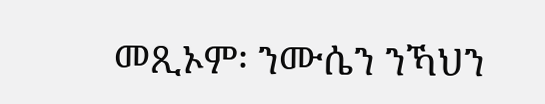መጺኦም፡ ንሙሴን ንኻህን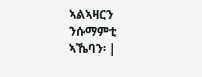ኣልኣዛርን ንሱማምቲ ኣኼባን፡ |